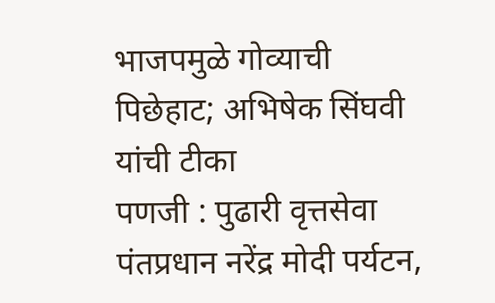भाजपमुळे गोव्याची पिछेहाट; अभिषेक सिंघवी यांची टीका
पणजी : पुढारी वृत्तसेवा
पंतप्रधान नरेंद्र मोदी पर्यटन,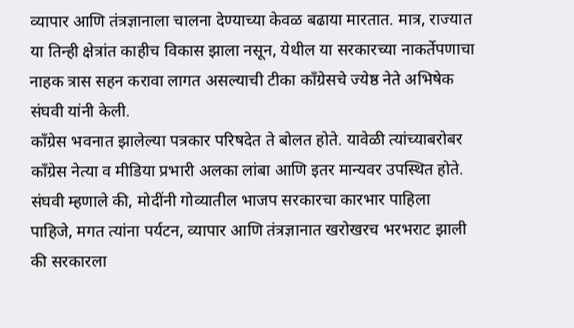व्यापार आणि तंत्रज्ञानाला चालना देण्याच्या केवळ बढाया मारतात. मात्र, राज्यात या तिन्ही क्षेत्रांत काहीच विकास झाला नसून, येथील या सरकारच्या नाकर्तेपणाचा नाहक त्रास सहन करावा लागत असल्याची टीका काँग्रेसचे ज्येष्ठ नेते अभिषेक संघवी यांनी केली.
काँग्रेस भवनात झालेल्या पत्रकार परिषदेत ते बोलत होते. यावेळी त्यांच्याबरोबर काँग्रेस नेत्या व मीडिया प्रभारी अलका लांबा आणि इतर मान्यवर उपस्थित होते. संघवी म्हणाले की, मोदींनी गोव्यातील भाजप सरकारचा कारभार पाहिला पाहिजे, मगत त्यांना पर्यटन, व्यापार आणि तंत्रज्ञानात खरोखरच भरभराट झाली की सरकारला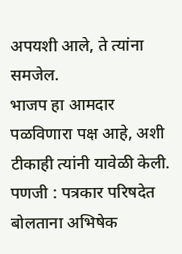अपयशी आले, ते त्यांना समजेल.
भाजप हा आमदार पळविणारा पक्ष आहे, अशी टीकाही त्यांनी यावेळी केली. पणजी : पत्रकार परिषदेत बोलताना अभिषेक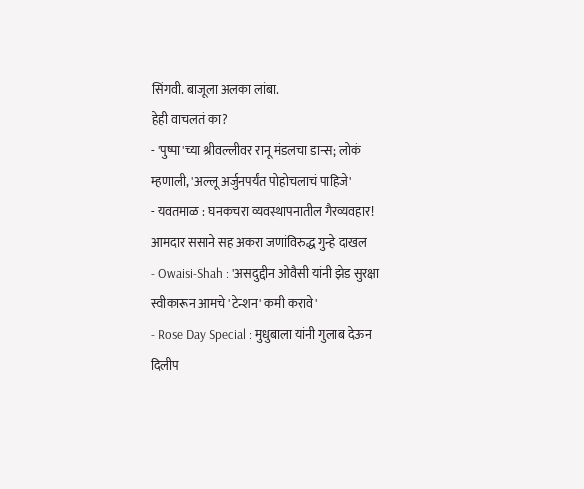सिंगवी. बाजूला अलका लांबा.
हेही वाचलतं का?
- 'पुष्पा'च्या श्रीवल्लीवर रानू मंडलचा डान्स; लोकं म्हणाली, 'अल्लू अर्जुनपर्यंत पोहोचलाचं पाहिजे'
- यवतमाळ : घनकचरा व्यवस्थापनातील गैरव्यवहार! आमदार ससाने सह अकरा जणांविरुद्ध गुन्हे दाखल
- Owaisi-Shah : 'असदुद्दीन ओवैसी यांनी झेड सुरक्षा स्वीकारून आमचे 'टेन्शन' कमी करावे'
- Rose Day Special : मुधुबाला यांनी गुलाब देऊन दिलीप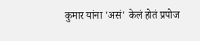कुमार यांना 'असं' केलं होतं प्रपोज